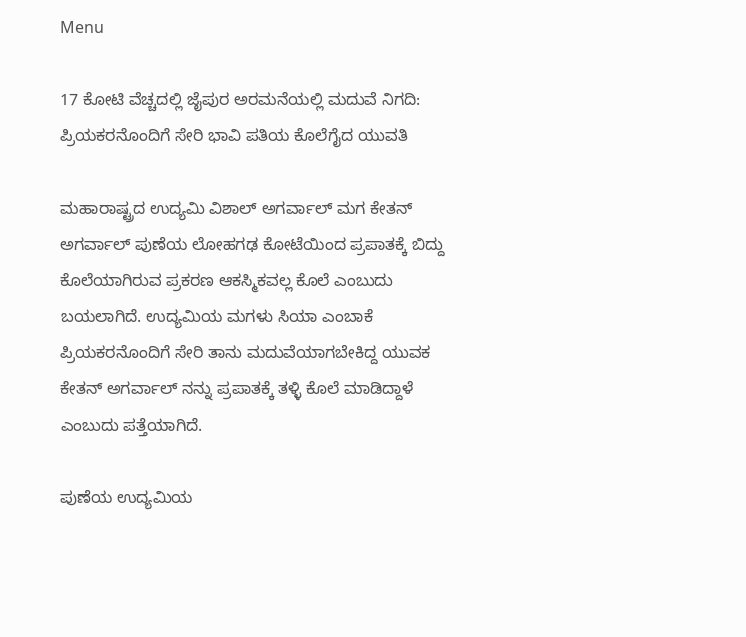Menu

17 ಕೋಟಿ ವೆಚ್ಚದಲ್ಲಿ ಜೈಪುರ ಅರಮನೆಯಲ್ಲಿ ಮದುವೆ ನಿಗದಿ: ಪ್ರಿಯಕರನೊಂದಿಗೆ ಸೇರಿ ಭಾವಿ ಪತಿಯ ಕೊಲೆಗೈದ ಯುವತಿ

ಮಹಾರಾಷ್ಟ್ರದ ಉದ್ಯಮಿ ವಿಶಾಲ್ ಅಗರ್ವಾಲ್ ಮಗ ಕೇತನ್ ಅಗರ್ವಾಲ್ ಪುಣೆಯ ಲೋಹಗಢ ಕೋಟೆಯಿಂದ ಪ್ರಪಾತಕ್ಕೆ ಬಿದ್ದು ಕೊಲೆಯಾಗಿರುವ ಪ್ರಕರಣ ಆಕಸ್ಮಿಕವಲ್ಲ ಕೊಲೆ ಎಂಬುದು ಬಯಲಾಗಿದೆ. ಉದ್ಯಮಿಯ ಮಗಳು ಸಿಯಾ ಎಂಬಾಕೆ ಪ್ರಿಯಕರನೊಂದಿಗೆ ಸೇರಿ ತಾನು ಮದುವೆಯಾಗಬೇಕಿದ್ದ ಯುವಕ ಕೇತನ್ ಅಗರ್ವಾಲ್ ನನ್ನು ಪ್ರಪಾತಕ್ಕೆ ತಳ್ಳಿ ಕೊಲೆ ಮಾಡಿದ್ದಾಳೆ ಎಂಬುದು ಪತ್ತೆಯಾಗಿದೆ.

ಪುಣೆಯ ಉದ್ಯಮಿಯ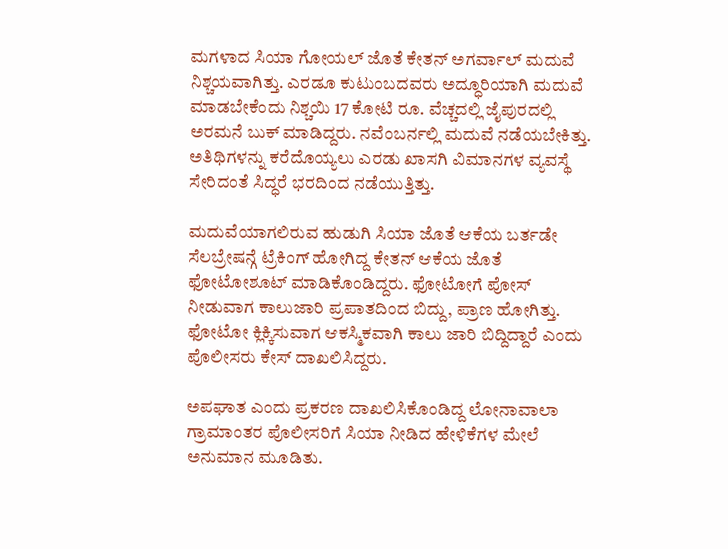ಮಗಳಾದ ಸಿಯಾ ಗೋಯಲ್ ಜೊತೆ ಕೇತನ್ ಅಗರ್ವಾಲ್ ಮದುವೆ ನಿಶ್ಚಯವಾಗಿತ್ತು. ಎರಡೂ ಕುಟುಂಬದವರು ಅದ್ಧೂರಿಯಾಗಿ ಮದುವೆ ಮಾಡಬೇಕೆಂದು ನಿಶ್ಚಯಿ 17 ಕೋಟಿ ರೂ. ವೆಚ್ಚದಲ್ಲಿ ಜೈಪುರದಲ್ಲಿ ಅರಮನೆ ಬುಕ್ ಮಾಡಿದ್ದರು. ನವೆಂಬರ್ನಲ್ಲಿ ಮದುವೆ ನಡೆಯಬೇಕಿತ್ತು. ಅತಿಥಿಗಳನ್ನು ಕರೆದೊಯ್ಯಲು ಎರಡು ಖಾಸಗಿ ವಿಮಾನಗಳ ವ್ಯವಸ್ಥೆ ಸೇರಿದಂತೆ ಸಿದ್ಧರೆ ಭರದಿಂದ ನಡೆಯುತ್ತಿತ್ತು.

ಮದುವೆಯಾಗಲಿರುವ ಹುಡುಗಿ ಸಿಯಾ ಜೊತೆ ಆಕೆಯ ಬರ್ತಡೇ ಸೆಲಬ್ರೇಷನ್ಗೆ ಟ್ರೆಕಿಂಗ್ ಹೋಗಿದ್ದ ಕೇತನ್ ಆಕೆಯ ಜೊತೆ ಫೋಟೋಶೂಟ್ ಮಾಡಿಕೊಂಡಿದ್ದರು. ಫೋಟೋಗೆ ಪೋಸ್ ನೀಡುವಾಗ ಕಾಲುಜಾರಿ ಪ್ರಪಾತದಿಂದ ಬಿದ್ದು, ಪ್ರಾಣ ಹೋಗಿತ್ತು. ಫೋಟೋ ಕ್ಲಿಕ್ಕಿಸುವಾಗ ಆಕಸ್ಮಿಕವಾಗಿ ಕಾಲು ಜಾರಿ ಬಿದ್ದಿದ್ದಾರೆ ಎಂದು ಪೊಲೀಸರು ಕೇಸ್ ದಾಖಲಿಸಿದ್ದರು.

ಅಪಘಾತ ಎಂದು ಪ್ರಕರಣ ದಾಖಲಿಸಿಕೊಂಡಿದ್ದ ಲೋನಾವಾಲಾ ಗ್ರಾಮಾಂತರ ಪೊಲೀಸರಿಗೆ ಸಿಯಾ ನೀಡಿದ ಹೇಳಿಕೆಗಳ ಮೇಲೆ ಅನುಮಾನ ಮೂಡಿತು.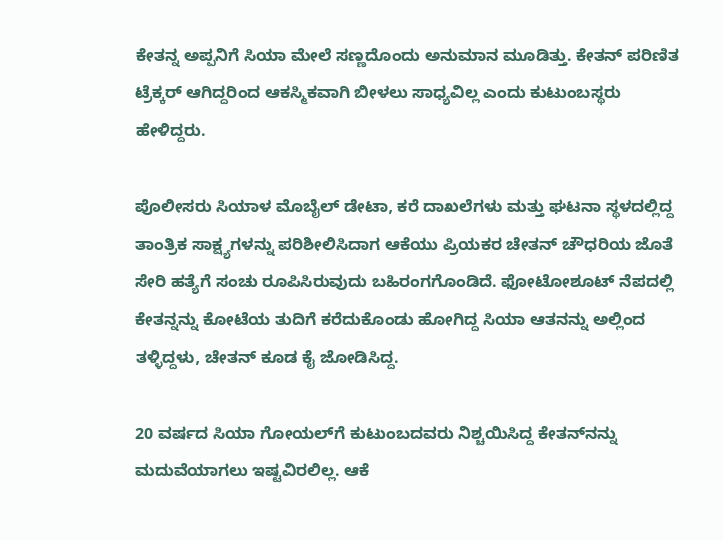ಕೇತನ್ನ ಅಪ್ಪನಿಗೆ ಸಿಯಾ ಮೇಲೆ ಸಣ್ಣದೊಂದು ಅನುಮಾನ ಮೂಡಿತ್ತು. ಕೇತನ್ ಪರಿಣಿತ ಟ್ರೆಕ್ಕರ್ ಆಗಿದ್ದರಿಂದ ಆಕಸ್ಮಿಕವಾಗಿ ಬೀಳಲು ಸಾಧ್ಯವಿಲ್ಲ ಎಂದು ಕುಟುಂಬಸ್ಥರು ಹೇಳಿದ್ದರು.

ಪೊಲೀಸರು ಸಿಯಾಳ ಮೊಬೈಲ್ ಡೇಟಾ, ಕರೆ ದಾಖಲೆಗಳು ಮತ್ತು ಘಟನಾ ಸ್ಥಳದಲ್ಲಿದ್ದ ತಾಂತ್ರಿಕ ಸಾಕ್ಷ್ಯಗಳನ್ನು ಪರಿಶೀಲಿಸಿದಾಗ ಆಕೆಯು ಪ್ರಿಯಕರ ಚೇತನ್ ಚೌಧರಿಯ ಜೊತೆ ಸೇರಿ ಹತ್ಯೆಗೆ ಸಂಚು ರೂಪಿಸಿರುವುದು ಬಹಿರಂಗಗೊಂಡಿದೆ. ಫೋಟೋಶೂಟ್ ನೆಪದಲ್ಲಿ ಕೇತನ್ನನ್ನು ಕೋಟೆಯ ತುದಿಗೆ ಕರೆದುಕೊಂಡು ಹೋಗಿದ್ದ ಸಿಯಾ ಆತನನ್ನು ಅಲ್ಲಿಂದ ತಳ್ಳಿದ್ದಳು, ಚೇತನ್ ಕೂಡ ಕೈ ಜೋಡಿಸಿದ್ದ.

20 ವರ್ಷದ ಸಿಯಾ ಗೋಯಲ್‌ಗೆ ಕುಟುಂಬದವರು ನಿಶ್ಚಯಿಸಿದ್ದ ಕೇತನ್‌ನನ್ನು ಮದುವೆಯಾಗಲು ಇಷ್ಟವಿರಲಿಲ್ಲ. ಆಕೆ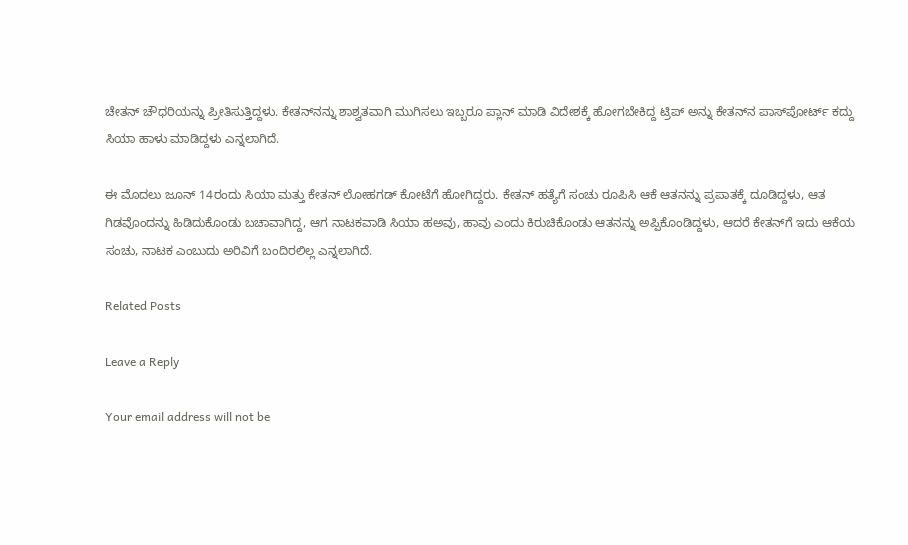ಚೇತನ್ ಚೌಧರಿಯನ್ನು ಪ್ರೀತಿಸುತ್ತಿದ್ದಳು. ಕೇತನ್‌ನನ್ನು ಶಾಶ್ವತವಾಗಿ ಮುಗಿಸಲು ಇಬ್ಬರೂ ಪ್ಲಾನ್ ಮಾಡಿ ವಿದೇಶಕ್ಕೆ ಹೋಗಬೇಕಿದ್ದ ಟ್ರಿಪ್ ಅನ್ನು ಕೇತನ್‌ನ ಪಾಸ್‌ಪೋರ್ಟ್ ಕದ್ದು ಸಿಯಾ ಹಾಳು ಮಾಡಿದ್ದಳು ಎನ್ನಲಾಗಿದೆ.

ಈ ಮೊದಲು ಜೂನ್ 14ರಂದು ಸಿಯಾ ಮತ್ತು ಕೇತನ್ ಲೋಹಗಡ್ ಕೋಟೆಗೆ ಹೋಗಿದ್ದರು. ಕೇತನ್ ಹತ್ಯೆಗೆ ಸಂಚು ರೂಪಿಸಿ ಆಕೆ ಆತನನ್ನು ಪ್ರಪಾತಕ್ಕೆ ದೂಡಿದ್ದಳು, ಆತ ಗಿಡವೊಂದನ್ನು ಹಿಡಿದುಕೊಂಡು ಬಚಾವಾಗಿದ್ದ, ಆಗ ನಾಟಕವಾಡಿ ಸಿಯಾ ಹಅವು, ಹಾವು ಎಂದು ಕಿರುಚಿಕೊಂಡು ಆತನನ್ನು ಅಪ್ಪಿಕೊಂಡಿದ್ದಳು, ಆದರೆ ಕೇತನ್‌ಗೆ ಇದು ಆಕೆಯ ಸಂಚು, ನಾಟಕ ಎಂಬುದು ಅರಿವಿಗೆ ಬಂದಿರಲಿಲ್ಲ ಎನ್ನಲಾಗಿದೆ.

Related Posts

Leave a Reply

Your email address will not be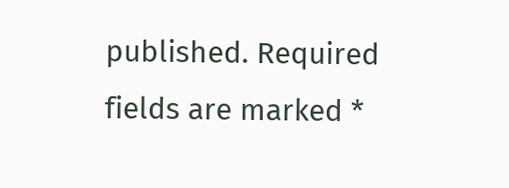published. Required fields are marked *